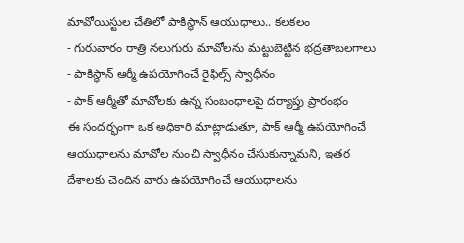మావోయిస్టుల చేతిలో పాకిస్థాన్ ఆయుధాలు.. కలకలం
- గురువారం రాత్రి నలుగురు మావోలను మట్టుబెట్టిన భద్రతాబలగాలు
- పాకిస్థాన్ ఆర్మీ ఉపయోగించే రైఫిల్స్ స్వాధీనం
- పాక్ ఆర్మీతో మావోలకు ఉన్న సంబంధాలపై దర్యాప్తు ప్రారంభం
ఈ సందర్భంగా ఒక అధికారి మాట్లాడుతూ, పాక్ ఆర్మీ ఉపయోగించే ఆయుధాలను మావోల నుంచి స్వాధీనం చేసుకున్నామని, ఇతర దేశాలకు చెందిన వారు ఉపయోగించే ఆయుధాలను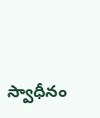స్వాధీనం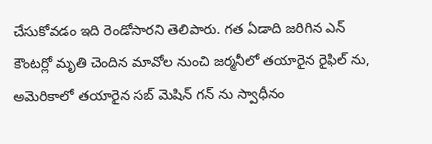చేసుకోవడం ఇది రెండోసారని తెలిపారు. గత ఏడాది జరిగిన ఎన్ కౌంటర్లో మృతి చెందిన మావోల నుంచి జర్మనీలో తయారైన రైఫిల్ ను, అమెరికాలో తయారైన సబ్ మెషిన్ గన్ ను స్వాధీనం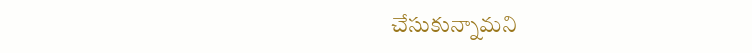చేసుకున్నామని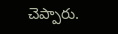చెప్పారు.